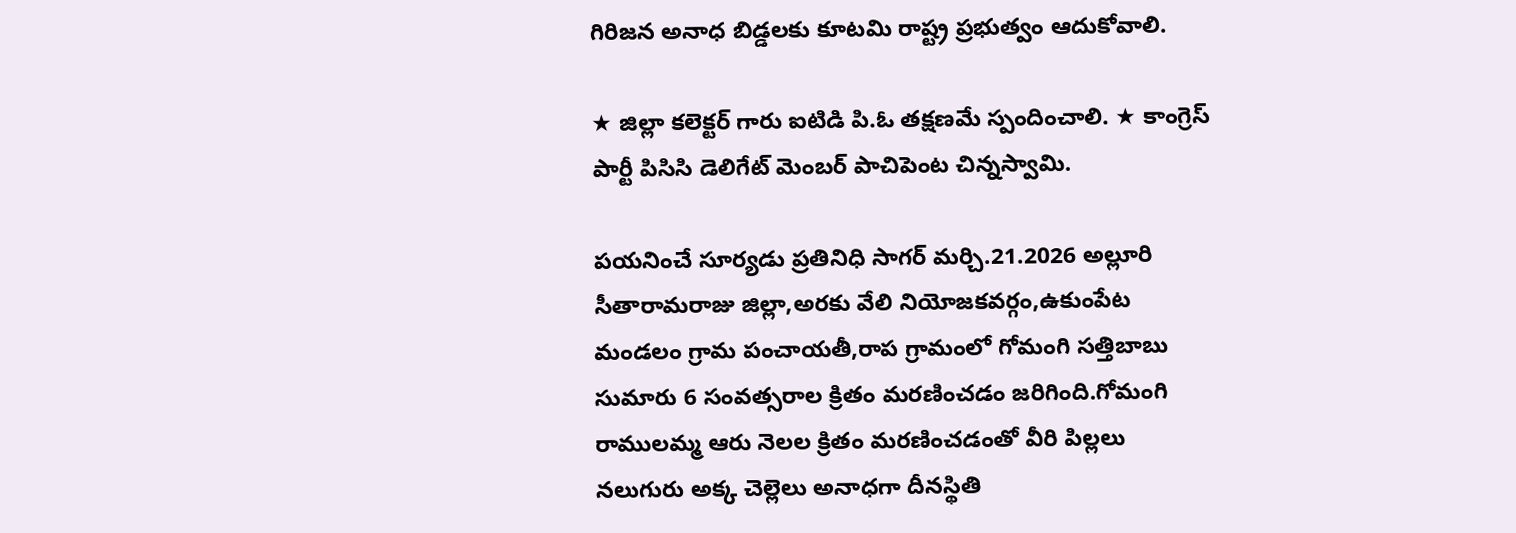గిరిజన అనాధ బిడ్డలకు కూటమి రాష్ట్ర ప్రభుత్వం ఆదుకోవాలి.

★ జిల్లా కలెక్టర్ గారు ఐటిడి పి.ఓ తక్షణమే స్పందించాలి. ★ కాంగ్రెస్ పార్టీ పిసిసి డెలిగేట్ మెంబర్ పాచిపెంట చిన్నస్వామి.

పయనించే సూర్యడు ప్రతినిధి సాగర్ మర్చి.21.2026 అల్లూరి సీతారామరాజు జిల్లా,అరకు వేలి నియోజకవర్గం,ఉకుంపేట మండలం గ్రామ పంచాయతీ,రాప గ్రామంలో గోమంగి సత్తిబాబు సుమారు 6 సంవత్సరాల క్రితం మరణించడం జరిగింది.గోమంగి రాములమ్మ ఆరు నెలల క్రితం మరణించడంతో వీరి పిల్లలు నలుగురు అక్క చెల్లెలు అనాధగా దీనస్థితి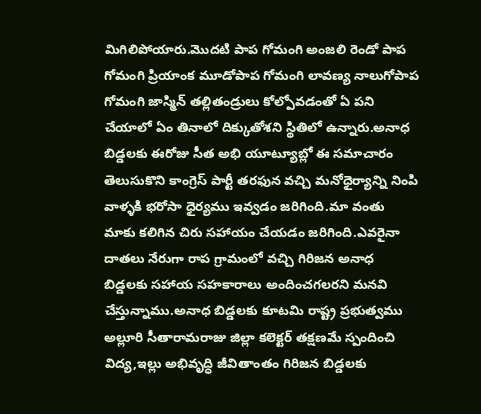మిగిలిపోయారు.మొదటి పాప గోమంగి అంజలి రెండో పాప గోమంగి ప్రియాంక మూడోపాప గోమంగి లావణ్య నాలుగోపాప గోమంగి జాస్మిన్ తల్లితండ్రులు కోల్పోవడంతో ఏ పని చేయాలో ఏం తినాలో దిక్కుతోశని స్థితిలో ఉన్నారు.అనాధ బిడ్డలకు ఈరోజు సీత అభి యూట్యూబ్లో ఈ సమాచారం తెలుసుకొని కాంగ్రెస్ పార్టీ తరఫున వచ్చి మనోధైర్యాన్ని నింపి వాళ్ళకి భరోసా ధైర్యము ఇవ్వడం జరిగింది.మా వంతు మాకు కలిగిన చిరు సహాయం చేయడం జరిగింది.ఎవరైనా దాతలు నేరుగా రాప గ్రామంలో వచ్చి గిరిజన అనాధ బిడ్డలకు సహాయ సహకారాలు అందించగలరని మనవి చేస్తున్నాము.అనాధ బిడ్డలకు కూటమి రాష్ట్ర ప్రభుత్వము అల్లూరి సీతారామరాజు జిల్లా కలెక్టర్ తక్షణమే స్పందించి విద్య,ఇల్లు అభివృద్ధి జీవితాంతం గిరిజన బిడ్డలకు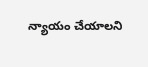న్యాయం చేయాలని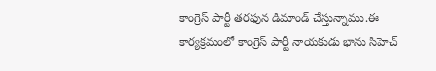కాంగ్రెస్ పార్టీ తరఫున డిమాండ్ చేస్తున్నాము.ఈ కార్యక్రమంలో కాంగ్రెస్ పార్టీ నాయకుడు భాను సిహెచ్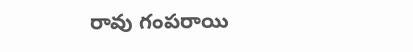రావు గంపరాయి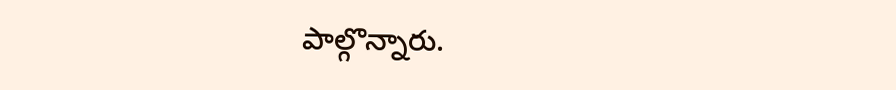పాల్గొన్నారు.